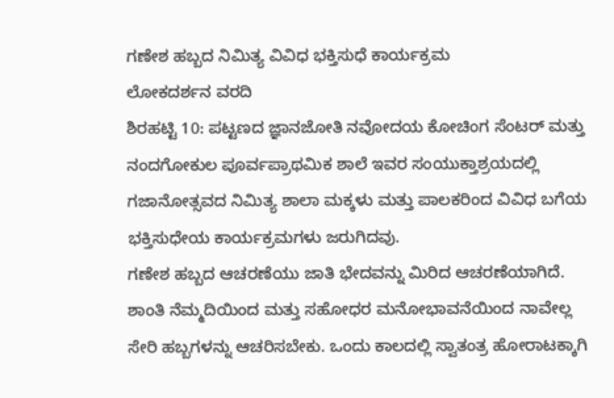ಗಣೇಶ ಹಬ್ಬದ ನಿಮಿತ್ಯ ವಿವಿಧ ಭಕ್ತಿಸುಧೆ ಕಾರ್ಯಕ್ರಮ
ಲೋಕದರ್ಶನ ವರದಿ
ಶಿರಹಟ್ಟಿ 10: ಪಟ್ಟಣದ ಜ್ಞಾನಜೋತಿ ನವೋದಯ ಕೋಚಿಂಗ ಸೆಂಟರ್ ಮತ್ತು ನಂದಗೋಕುಲ ಪೂರ್ವಪ್ರಾಥಮಿಕ ಶಾಲೆ ಇವರ ಸಂಯುಕ್ತಾಶ್ರಯದಲ್ಲಿ ಗಜಾನೋತ್ಸವದ ನಿಮಿತ್ಯ ಶಾಲಾ ಮಕ್ಕಳು ಮತ್ತು ಪಾಲಕರಿಂದ ವಿವಿಧ ಬಗೆಯ ಭಕ್ತಿಸುಧೇಯ ಕಾರ್ಯಕ್ರಮಗಳು ಜರುಗಿದವು.
ಗಣೇಶ ಹಬ್ಬದ ಆಚರಣೆಯು ಜಾತಿ ಭೇದವನ್ನು ಮಿರಿದ ಆಚರಣೆಯಾಗಿದೆ. ಶಾಂತಿ ನೆಮ್ಮದಿಯಿಂದ ಮತ್ತು ಸಹೋಧರ ಮನೋಭಾವನೆಯಿಂದ ನಾವೇಲ್ಲ ಸೇರಿ ಹಬ್ಬಗಳನ್ನು ಆಚರಿಸಬೇಕು. ಒಂದು ಕಾಲದಲ್ಲಿ ಸ್ವಾತಂತ್ರ ಹೋರಾಟಕ್ಕಾಗಿ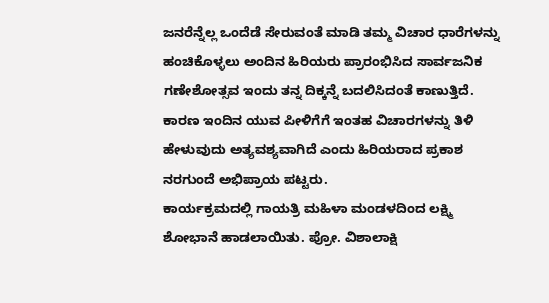ಜನರೆನ್ನೆಲ್ಲ ಒಂದೆಡೆ ಸೇರುವಂತೆ ಮಾಡಿ ತಮ್ಮ ವಿಚಾರ ಧಾರೆಗಳನ್ನು ಹಂಚಿಕೊಳ್ಳಲು ಅಂದಿನ ಹಿರಿಯರು ಪ್ರಾರಂಭಿಸಿದ ಸಾರ್ವಜನಿಕ ಗಣೇಶೋತ್ಸವ ಇಂದು ತನ್ನ ದಿಕ್ಕನ್ನೆ ಬದಲಿಸಿದಂತೆ ಕಾಣುತ್ತಿದೆ. ಕಾರಣ ಇಂದಿನ ಯುವ ಪೀಳಿಗೆಗೆ ಇಂತಹ ವಿಚಾರಗಳನ್ನು ತಿಳಿ ಹೇಳುವುದು ಅತ್ಯವಶ್ಯವಾಗಿದೆ ಎಂದು ಹಿರಿಯರಾದ ಪ್ರಕಾಶ ನರಗುಂದೆ ಅಭಿಪ್ರಾಯ ಪಟ್ಟರು.
ಕಾರ್ಯಕ್ರಮದಲ್ಲಿ ಗಾಯತ್ರಿ ಮಹಿಳಾ ಮಂಡಳದಿಂದ ಲಕ್ಷ್ಮಿ ಶೋಭಾನೆ ಹಾಡಲಾಯಿತು. ಪ್ರೋ. ವಿಶಾಲಾಕ್ಷಿ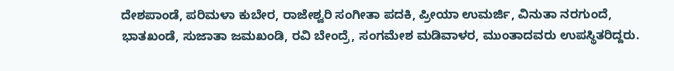ದೇಶಪಾಂಡೆ, ಪರಿಮಳಾ ಕುಬೇರ, ರಾಜೇಶ್ವರಿ ಸಂಗೀತಾ ಪದಕಿ, ಪ್ರೀಯಾ ಉಮರ್ಜಿ, ವಿನುತಾ ನರಗುಂದೆ, ಭಾತಖಂಡೆ, ಸುಜಾತಾ ಜಮಖಂಡಿ, ರವಿ ಬೇಂದ್ರೆ, ಸಂಗಮೇಶ ಮಡಿವಾಳರ, ಮುಂತಾದವರು ಉಪಸ್ಥಿತರಿದ್ದರು.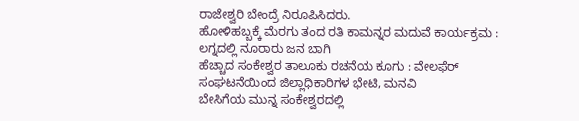ರಾಜೇಶ್ವರಿ ಬೇಂದ್ರೆ ನಿರೂಪಿಸಿದರು.
ಹೋಳಿಹಬ್ಬಕ್ಕೆ ಮೆರಗು ತಂದ ರತಿ ಕಾಮನ್ನರ ಮದುವೆ ಕಾರ್ಯಕ್ರಮ : ಲಗ್ನದಲ್ಲಿ ನೂರಾರು ಜನ ಬಾಗಿ
ಹೆಚ್ಚಾದ ಸಂಕೇಶ್ವರ ತಾಲೂಕು ರಚನೆಯ ಕೂಗು : ವೇಲಫೆರ್ ಸಂಘಟನೆಯಿಂದ ಜಿಲ್ಲಾಧಿಕಾರಿಗಳ ಭೇಟಿ, ಮನವಿ
ಬೇಸಿಗೆಯ ಮುನ್ನ ಸಂಕೇಶ್ವರದಲ್ಲಿ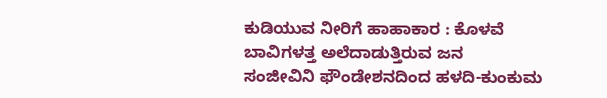ಕುಡಿಯುವ ನೀರಿಗೆ ಹಾಹಾಕಾರ : ಕೊಳವೆ ಬಾವಿಗಳತ್ತ ಅಲೆದಾಡುತ್ತಿರುವ ಜನ
ಸಂಜೀವಿನಿ ಫೌಂಡೇಶನದಿಂದ ಹಳದಿ-ಕುಂಕುಮ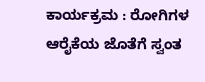ಕಾರ್ಯಕ್ರಮ : ರೋಗಿಗಳ ಆರೈಕೆಯ ಜೊತೆಗೆ ಸ್ವಂತ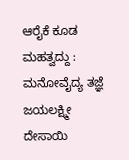ಆರೈಕೆ ಕೂಡ ಮಹತ್ವದ್ದು : ಮನೋವೈದ್ಯ ತಜ್ಞೆ ಜಯಲಕ್ಷ್ಮೀ ದೇಸಾಯಿ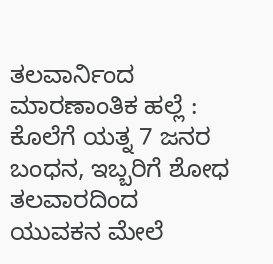ತಲವಾರ್ನಿಂದ ಮಾರಣಾಂತಿಕ ಹಲ್ಲೆ : ಕೊಲೆಗೆ ಯತ್ನ 7 ಜನರ ಬಂಧನ, ಇಬ್ಬರಿಗೆ ಶೋಧ
ತಲವಾರದಿಂದ ಯುವಕನ ಮೇಲೆ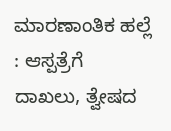ಮಾರಣಾಂತಿಕ ಹಲ್ಲೆ : ಆಸ್ಪತ್ರೆಗೆ ದಾಖಲು, ತ್ವೇಷದ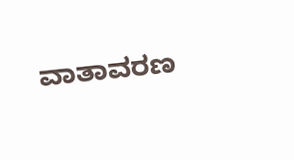ವಾತಾವರಣ